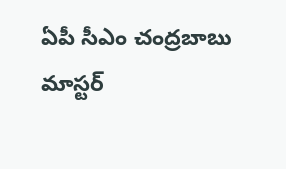ఏపీ సీఎం చంద్రబాబు మాస్టర్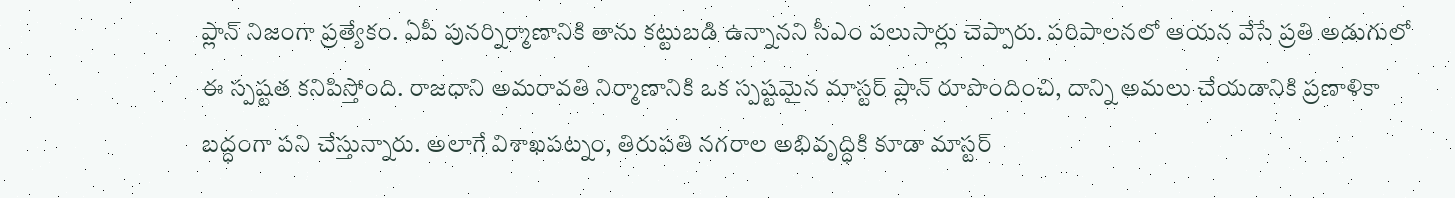ప్లాన్ నిజంగా ప్రత్యేకం. ఏపీ పునర్నిర్మాణానికి తాను కట్టుబడి ఉన్నానని సీఎం పలుసార్లు చెప్పారు. పరిపాలనలో ఆయన వేసే ప్రతి అడుగులో ఈ స్పష్టత కనిపిస్తోంది. రాజధాని అమరావతి నిర్మాణానికి ఒక స్పష్టమైన మాస్టర్ ప్లాన్ రూపొందించి, దాన్ని అమలు చేయడానికి ప్రణాళికా బద్ధంగా పని చేస్తున్నారు. అలాగే విశాఖపట్నం, తిరుపతి నగరాల అభివృద్ధికి కూడా మాస్టర్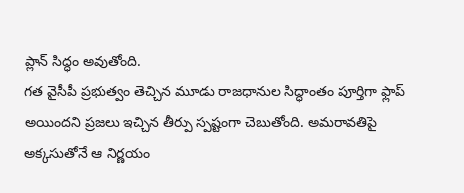ప్లాన్ సిద్ధం అవుతోంది.
గత వైసీపీ ప్రభుత్వం తెచ్చిన మూడు రాజధానుల సిద్ధాంతం పూర్తిగా ఫ్లాప్ అయిందని ప్రజలు ఇచ్చిన తీర్పు స్పష్టంగా చెబుతోంది. అమరావతిపై అక్కసుతోనే ఆ నిర్ణయం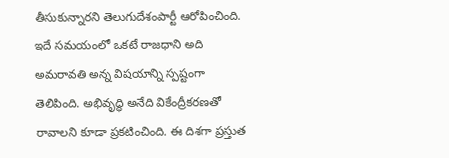తీసుకున్నారని తెలుగుదేశంపార్టీ ఆరోపించింది. ఇదే సమయంలో ఒకటే రాజధాని అది అమరావతి అన్న విషయాన్ని స్పష్టంగా తెలిపింది. అభివృద్ధి అనేది వికేంద్రీకరణతో రావాలని కూడా ప్రకటించింది. ఈ దిశగా ప్రస్తుత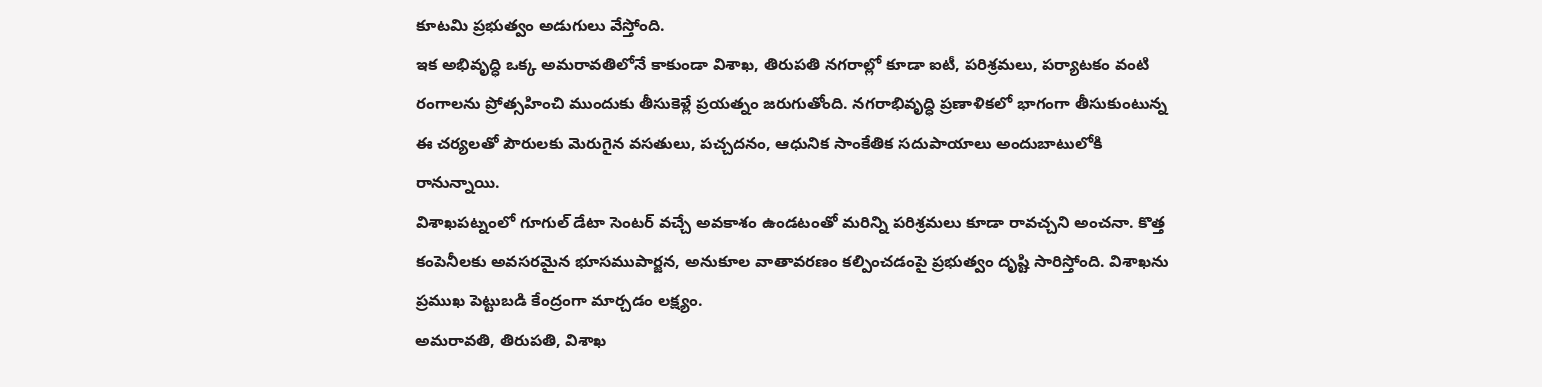కూటమి ప్రభుత్వం అడుగులు వేస్తోంది.
ఇక అభివృద్ధి ఒక్క అమరావతిలోనే కాకుండా విశాఖ, తిరుపతి నగరాల్లో కూడా ఐటీ, పరిశ్రమలు, పర్యాటకం వంటి రంగాలను ప్రోత్సహించి ముందుకు తీసుకెళ్లే ప్రయత్నం జరుగుతోంది. నగరాభివృద్ధి ప్రణాళికలో భాగంగా తీసుకుంటున్న ఈ చర్యలతో పౌరులకు మెరుగైన వసతులు, పచ్చదనం, ఆధునిక సాంకేతిక సదుపాయాలు అందుబాటులోకి రానున్నాయి.
విశాఖపట్నంలో గూగుల్ డేటా సెంటర్ వచ్చే అవకాశం ఉండటంతో మరిన్ని పరిశ్రమలు కూడా రావచ్చని అంచనా. కొత్త కంపెనీలకు అవసరమైన భూసముపార్జన, అనుకూల వాతావరణం కల్పించడంపై ప్రభుత్వం దృష్టి సారిస్తోంది. విశాఖను ప్రముఖ పెట్టుబడి కేంద్రంగా మార్చడం లక్ష్యం.
అమరావతి, తిరుపతి, విశాఖ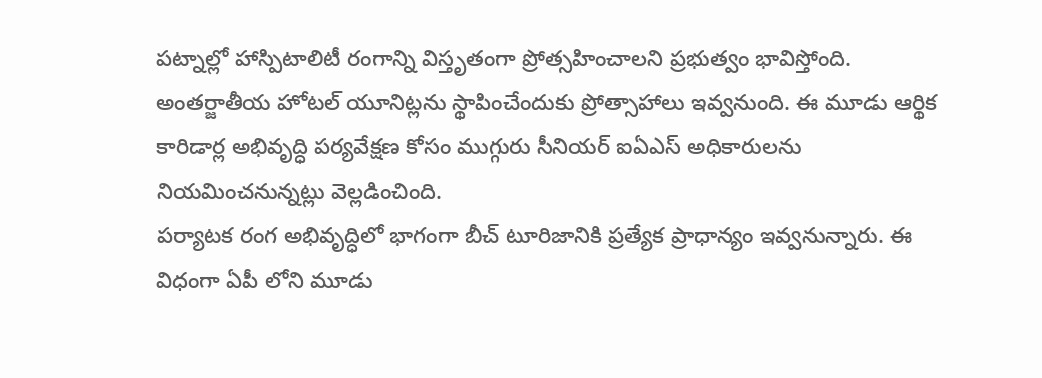పట్నాల్లో హాస్పిటాలిటీ రంగాన్ని విస్తృతంగా ప్రోత్సహించాలని ప్రభుత్వం భావిస్తోంది. అంతర్జాతీయ హోటల్ యూనిట్లను స్థాపించేందుకు ప్రోత్సాహాలు ఇవ్వనుంది. ఈ మూడు ఆర్థిక కారిడార్ల అభివృద్ధి పర్యవేక్షణ కోసం ముగ్గురు సీనియర్ ఐఏఎస్ అధికారులను నియమించనున్నట్లు వెల్లడించింది.
పర్యాటక రంగ అభివృద్ధిలో భాగంగా బీచ్ టూరిజానికి ప్రత్యేక ప్రాధాన్యం ఇవ్వనున్నారు. ఈ విధంగా ఏపీ లోని మూడు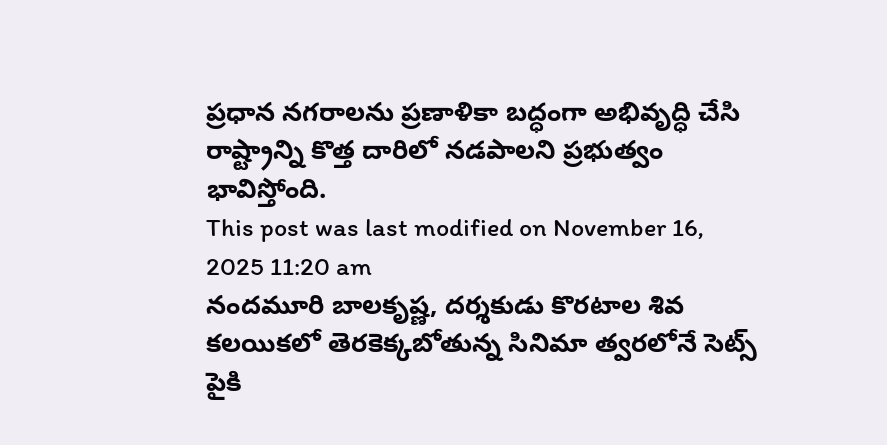ప్రధాన నగరాలను ప్రణాళికా బద్ధంగా అభివృద్ధి చేసి రాష్ట్రాన్ని కొత్త దారిలో నడపాలని ప్రభుత్వం భావిస్తోంది.
This post was last modified on November 16, 2025 11:20 am
నందమూరి బాలకృష్ణ, దర్శకుడు కొరటాల శివ కలయికలో తెరకెక్కబోతున్న సినిమా త్వరలోనే సెట్స్ పైకి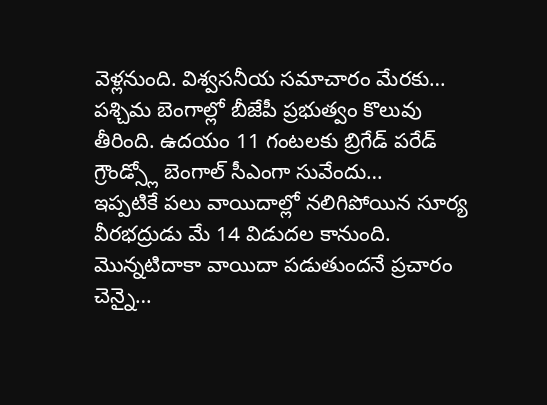వెళ్లనుంది. విశ్వసనీయ సమాచారం మేరకు…
పశ్చిమ బెంగాల్లో బీజేపీ ప్రభుత్వం కొలువు తీరింది. ఉదయం 11 గంటలకు బ్రిగేడ్ పరేడ్ గ్రౌండ్స్లో బెంగాల్ సీఎంగా సువేందు…
ఇప్పటికే పలు వాయిదాల్లో నలిగిపోయిన సూర్య వీరభద్రుడు మే 14 విడుదల కానుంది. మొన్నటిదాకా వాయిదా పడుతుందనే ప్రచారం చెన్నై…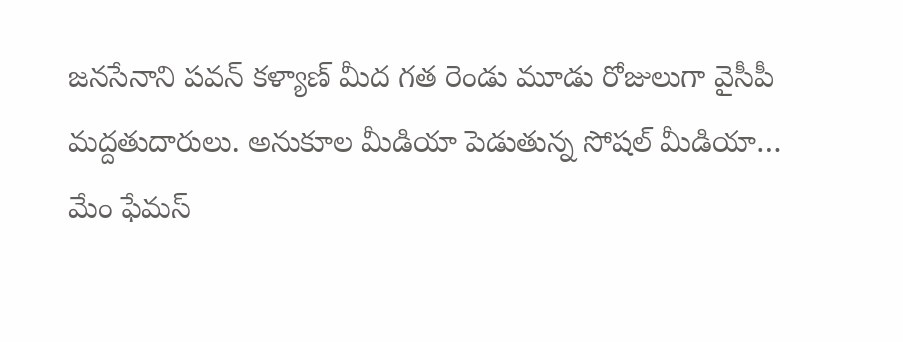జనసేనాని పవన్ కళ్యాణ్ మీద గత రెండు మూడు రోజులుగా వైసీపీ మద్దతుదారులు. అనుకూల మీడియా పెడుతున్న సోషల్ మీడియా…
మేం ఫేమస్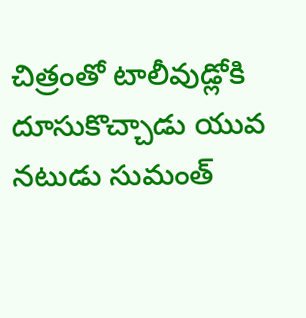చిత్రంతో టాలీవుడ్లోకి దూసుకొచ్చాడు యువ నటుడు సుమంత్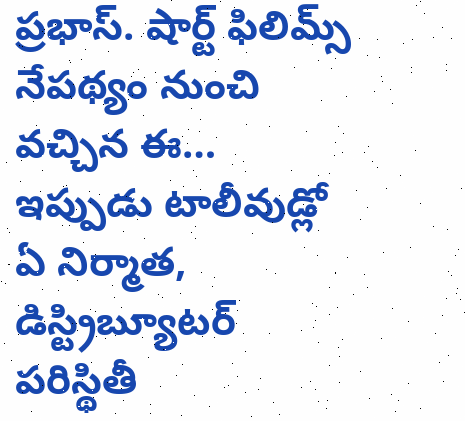ప్రభాస్. షార్ట్ ఫిలిమ్స్ నేపథ్యం నుంచి వచ్చిన ఈ…
ఇప్పుడు టాలీవుడ్లో ఏ నిర్మాత, డిస్ట్రిబ్యూటర్ పరిస్థితీ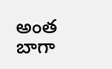అంత బాగా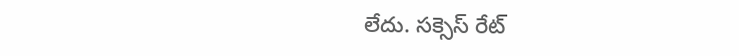లేదు. సక్సెస్ రేట్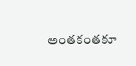అంతకంతకూ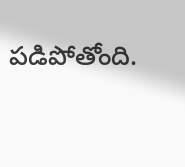పడిపోతోంది.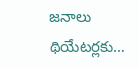జనాలు థియేటర్లకు…